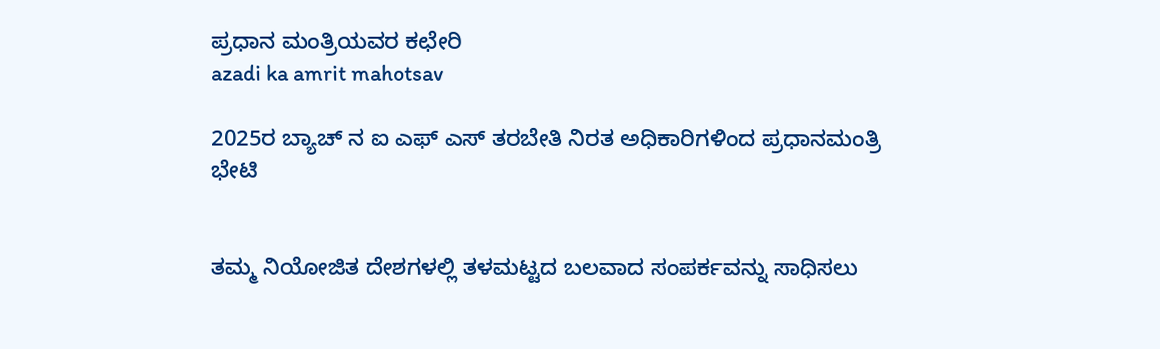ಪ್ರಧಾನ ಮಂತ್ರಿಯವರ ಕಛೇರಿ
azadi ka amrit mahotsav

2025ರ ಬ್ಯಾಚ್ ನ ಐ ಎಫ್ ಎಸ್ ತರಬೇತಿ ನಿರತ ಅಧಿಕಾರಿಗಳಿಂದ ಪ್ರಧಾನಮಂತ್ರಿ ಭೇಟಿ


ತಮ್ಮ ನಿಯೋಜಿತ ದೇಶಗಳಲ್ಲಿ ತಳಮಟ್ಟದ ಬಲವಾದ ಸಂಪರ್ಕವನ್ನು ಸಾಧಿಸಲು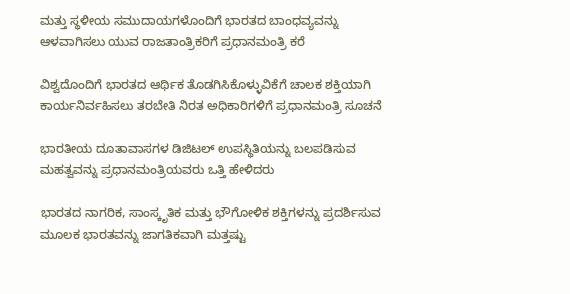ಮತ್ತು ಸ್ಥಳೀಯ ಸಮುದಾಯಗಳೊಂದಿಗೆ ಭಾರತದ ಬಾಂಧವ್ಯವನ್ನು ಆಳವಾಗಿಸಲು ಯುವ ರಾಜತಾಂತ್ರಿಕರಿಗೆ ಪ್ರಧಾನಮಂತ್ರಿ ಕರೆ

ವಿಶ್ವದೊಂದಿಗೆ ಭಾರತದ ಆರ್ಥಿಕ ತೊಡಗಿಸಿಕೊಳ್ಳುವಿಕೆಗೆ ಚಾಲಕ ಶಕ್ತಿಯಾಗಿ ಕಾರ್ಯನಿರ್ವಹಿಸಲು ತರಬೇತಿ ನಿರತ ಅಧಿಕಾರಿಗಳಿಗೆ ಪ್ರಧಾನಮಂತ್ರಿ ಸೂಚನೆ

ಭಾರತೀಯ ದೂತಾವಾಸಗಳ ಡಿಜಿಟಲ್ ಉಪಸ್ಥಿತಿಯನ್ನು ಬಲಪಡಿಸುವ ಮಹತ್ವವನ್ನು ಪ್ರಧಾನಮಂತ್ರಿಯವರು ಒತ್ತಿ ಹೇಳಿದರು

ಭಾರತದ ನಾಗರಿಕ, ಸಾಂಸ್ಕೃತಿಕ ಮತ್ತು ಭೌಗೋಳಿಕ ಶಕ್ತಿಗಳನ್ನು ಪ್ರದರ್ಶಿಸುವ ಮೂಲಕ ಭಾರತವನ್ನು ಜಾಗತಿಕವಾಗಿ ಮತ್ತಷ್ಟು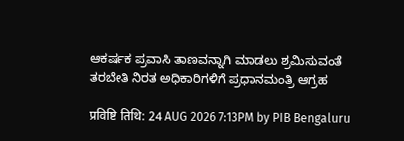ಆಕರ್ಷಕ ಪ್ರವಾಸಿ ತಾಣವನ್ನಾಗಿ ಮಾಡಲು ಶ್ರಮಿಸುವಂತೆ ತರಬೇತಿ ನಿರತ ಅಧಿಕಾರಿಗಳಿಗೆ ಪ್ರಧಾನಮಂತ್ರಿ ಆಗ್ರಹ

प्रविष्टि तिथि: 24 AUG 2026 7:13PM by PIB Bengaluru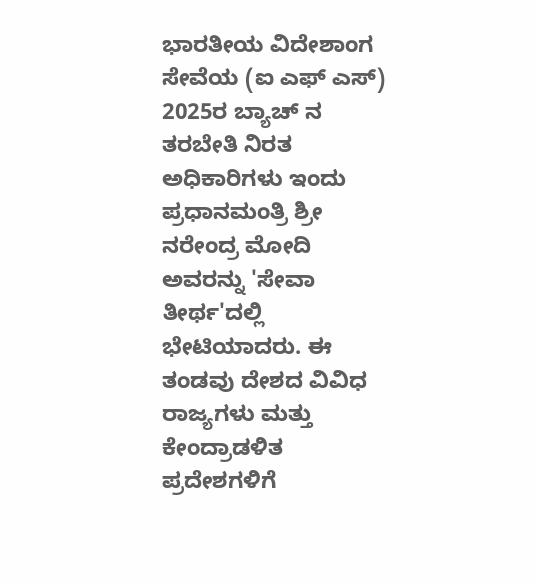ಭಾರತೀಯ ವಿದೇಶಾಂಗ ಸೇವೆಯ (ಐ ಎಫ್ ಎಸ್) 2025ರ ಬ್ಯಾಚ್ ನ ತರಬೇತಿ ನಿರತ ಅಧಿಕಾರಿಗಳು ಇಂದು ಪ್ರಧಾನಮಂತ್ರಿ ಶ್ರೀ ನರೇಂದ್ರ ಮೋದಿ ಅವರನ್ನು 'ಸೇವಾ ತೀರ್ಥ'ದಲ್ಲಿ ಭೇಟಿಯಾದರು. ಈ ತಂಡವು ದೇಶದ ವಿವಿಧ ರಾಜ್ಯಗಳು ಮತ್ತು ಕೇಂದ್ರಾಡಳಿತ ಪ್ರದೇಶಗಳಿಗೆ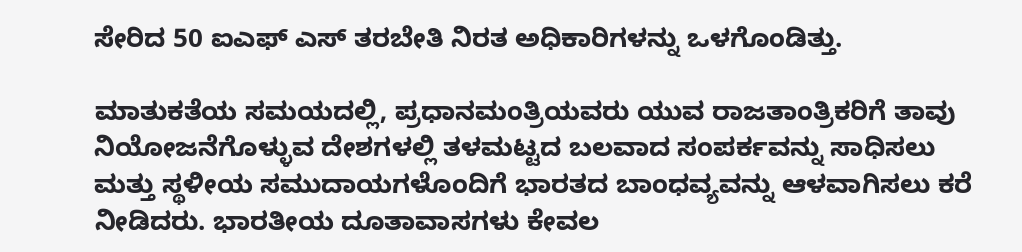ಸೇರಿದ 50 ಐಎಫ್ ಎಸ್ ತರಬೇತಿ ನಿರತ ಅಧಿಕಾರಿಗಳನ್ನು ಒಳಗೊಂಡಿತ್ತು.

ಮಾತುಕತೆಯ ಸಮಯದಲ್ಲಿ, ಪ್ರಧಾನಮಂತ್ರಿಯವರು ಯುವ ರಾಜತಾಂತ್ರಿಕರಿಗೆ ತಾವು ನಿಯೋಜನೆಗೊಳ್ಳುವ ದೇಶಗಳಲ್ಲಿ ತಳಮಟ್ಟದ ಬಲವಾದ ಸಂಪರ್ಕವನ್ನು ಸಾಧಿಸಲು ಮತ್ತು ಸ್ಥಳೀಯ ಸಮುದಾಯಗಳೊಂದಿಗೆ ಭಾರತದ ಬಾಂಧವ್ಯವನ್ನು ಆಳವಾಗಿಸಲು ಕರೆ ನೀಡಿದರು. ಭಾರತೀಯ ದೂತಾವಾಸಗಳು ಕೇವಲ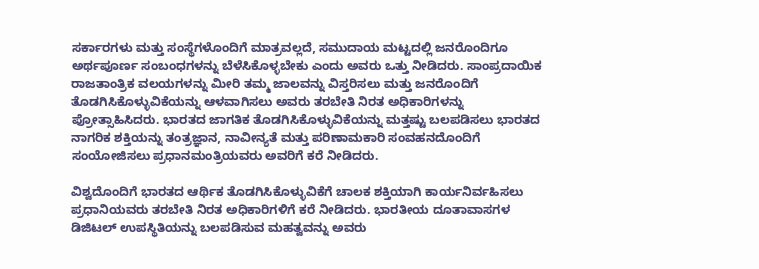ಸರ್ಕಾರಗಳು ಮತ್ತು ಸಂಸ್ಥೆಗಳೊಂದಿಗೆ ಮಾತ್ರವಲ್ಲದೆ, ಸಮುದಾಯ ಮಟ್ಟದಲ್ಲಿ ಜನರೊಂದಿಗೂ ಅರ್ಥಪೂರ್ಣ ಸಂಬಂಧಗಳನ್ನು ಬೆಳೆಸಿಕೊಳ್ಳಬೇಕು ಎಂದು ಅವರು ಒತ್ತು ನೀಡಿದರು. ಸಾಂಪ್ರದಾಯಿಕ ರಾಜತಾಂತ್ರಿಕ ವಲಯಗಳನ್ನು ಮೀರಿ ತಮ್ಮ ಜಾಲವನ್ನು ವಿಸ್ತರಿಸಲು ಮತ್ತು ಜನರೊಂದಿಗೆ ತೊಡಗಿಸಿಕೊಳ್ಳುವಿಕೆಯನ್ನು ಆಳವಾಗಿಸಲು ಅವರು ತರಬೇತಿ ನಿರತ ಅಧಿಕಾರಿಗಳನ್ನು ಪ್ರೋತ್ಸಾಹಿಸಿದರು. ಭಾರತದ ಜಾಗತಿಕ ತೊಡಗಿಸಿಕೊಳ್ಳುವಿಕೆಯನ್ನು ಮತ್ತಷ್ಟು ಬಲಪಡಿಸಲು ಭಾರತದ ನಾಗರಿಕ ಶಕ್ತಿಯನ್ನು ತಂತ್ರಜ್ಞಾನ, ನಾವೀನ್ಯತೆ ಮತ್ತು ಪರಿಣಾಮಕಾರಿ ಸಂವಹನದೊಂದಿಗೆ ಸಂಯೋಜಿಸಲು ಪ್ರಧಾನಮಂತ್ರಿಯವರು ಅವರಿಗೆ ಕರೆ ನೀಡಿದರು.

ವಿಶ್ವದೊಂದಿಗೆ ಭಾರತದ ಆರ್ಥಿಕ ತೊಡಗಿಸಿಕೊಳ್ಳುವಿಕೆಗೆ ಚಾಲಕ ಶಕ್ತಿಯಾಗಿ ಕಾರ್ಯನಿರ್ವಹಿಸಲು ಪ್ರಧಾನಿಯವರು ತರಬೇತಿ ನಿರತ ಅಧಿಕಾರಿಗಳಿಗೆ ಕರೆ ನೀಡಿದರು. ಭಾರತೀಯ ದೂತಾವಾಸಗಳ ಡಿಜಿಟಲ್ ಉಪಸ್ಥಿತಿಯನ್ನು ಬಲಪಡಿಸುವ ಮಹತ್ವವನ್ನು ಅವರು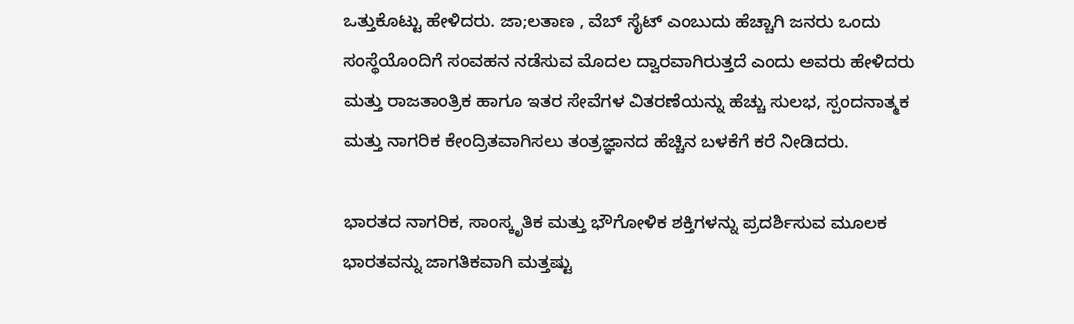ಒತ್ತುಕೊಟ್ಟು ಹೇಳಿದರು. ಜಾ;ಲತಾಣ , ವೆಬ್ ಸೈಟ್ ಎಂಬುದು ಹೆಚ್ಚಾಗಿ ಜನರು ಒಂದು ಸಂಸ್ಥೆಯೊಂದಿಗೆ ಸಂವಹನ ನಡೆಸುವ ಮೊದಲ ದ್ವಾರವಾಗಿರುತ್ತದೆ ಎಂದು ಅವರು ಹೇಳಿದರು ಮತ್ತು ರಾಜತಾಂತ್ರಿಕ ಹಾಗೂ ಇತರ ಸೇವೆಗಳ ವಿತರಣೆಯನ್ನು ಹೆಚ್ಚು ಸುಲಭ, ಸ್ಪಂದನಾತ್ಮಕ ಮತ್ತು ನಾಗರಿಕ ಕೇಂದ್ರಿತವಾಗಿಸಲು ತಂತ್ರಜ್ಞಾನದ ಹೆಚ್ಚಿನ ಬಳಕೆಗೆ ಕರೆ ನೀಡಿದರು.

ಭಾರತದ ನಾಗರಿಕ, ಸಾಂಸ್ಕೃತಿಕ ಮತ್ತು ಭೌಗೋಳಿಕ ಶಕ್ತಿಗಳನ್ನು ಪ್ರದರ್ಶಿಸುವ ಮೂಲಕ ಭಾರತವನ್ನು ಜಾಗತಿಕವಾಗಿ ಮತ್ತಷ್ಟು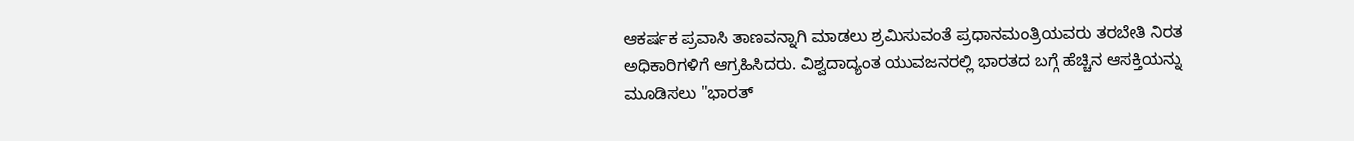ಆಕರ್ಷಕ ಪ್ರವಾಸಿ ತಾಣವನ್ನಾಗಿ ಮಾಡಲು ಶ್ರಮಿಸುವಂತೆ ಪ್ರಧಾನಮಂತ್ರಿಯವರು ತರಬೇತಿ ನಿರತ ಅಧಿಕಾರಿಗಳಿಗೆ ಆಗ್ರಹಿಸಿದರು. ವಿಶ್ವದಾದ್ಯಂತ ಯುವಜನರಲ್ಲಿ ಭಾರತದ ಬಗ್ಗೆ ಹೆಚ್ಚಿನ ಆಸಕ್ತಿಯನ್ನು ಮೂಡಿಸಲು "ಭಾರತ್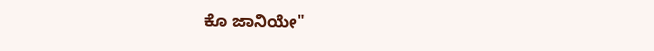ಕೊ ಜಾನಿಯೇ"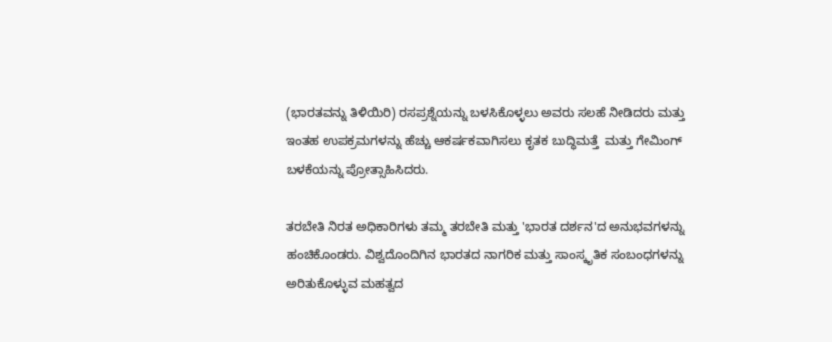(ಭಾರತವನ್ನು ತಿಳಿಯಿರಿ) ರಸಪ್ರಶ್ನೆಯನ್ನು ಬಳಸಿಕೊಳ್ಳಲು ಅವರು ಸಲಹೆ ನೀಡಿದರು ಮತ್ತು ಇಂತಹ ಉಪಕ್ರಮಗಳನ್ನು ಹೆಚ್ಚು ಆಕರ್ಷಕವಾಗಿಸಲು ಕೃತಕ ಬುದ್ಧಿಮತ್ತೆ  ಮತ್ತು ಗೇಮಿಂಗ್ ಬಳಕೆಯನ್ನು ಪ್ರೋತ್ಸಾಹಿಸಿದರು.

ತರಬೇತಿ ನಿರತ ಅಧಿಕಾರಿಗಳು ತಮ್ಮ ತರಬೇತಿ ಮತ್ತು 'ಭಾರತ ದರ್ಶನ'ದ ಅನುಭವಗಳನ್ನು ಹಂಚಿಕೊಂಡರು. ವಿಶ್ವದೊಂದಿಗಿನ ಭಾರತದ ನಾಗರಿಕ ಮತ್ತು ಸಾಂಸ್ಕೃತಿಕ ಸಂಬಂಧಗಳನ್ನು ಅರಿತುಕೊಳ್ಳುವ ಮಹತ್ವದ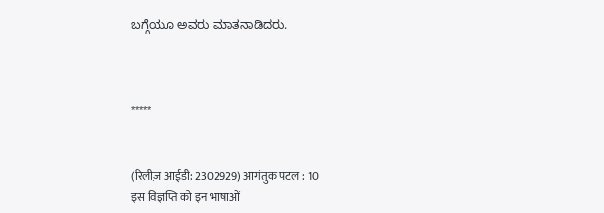ಬಗ್ಗೆಯೂ ಅವರು ಮಾತನಾಡಿದರು.



*****


(रिलीज़ आईडी: 2302929) आगंतुक पटल : 10
इस विज्ञप्ति को इन भाषाओं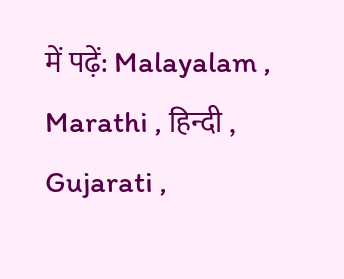में पढ़ें: Malayalam , Marathi , हिन्दी , Gujarati ,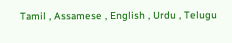Tamil , Assamese , English , Urdu , Telugu